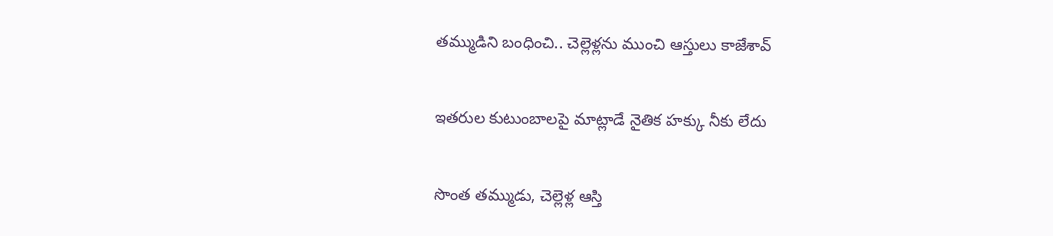తమ్ముడిని బంధించి.. చెల్లెళ్లను ముంచి ఆస్తులు కాజేశావ్

ఇతరుల కుటుంబాలపై మాట్లాడే నైతిక హక్కు నీకు లేదు

సొంత తమ్ముడు, చెల్లెళ్ల ఆస్తి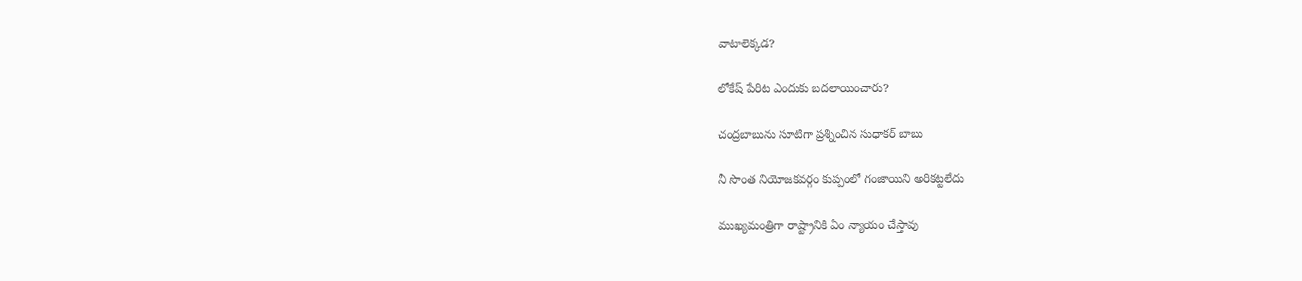వాటాలెక్కడ?

లోకేష్ పేరిట ఎందుకు బదలాయించారు?

చంద్రబాబును సూటిగా ప్రశ్నించిన సుధాకర్ బాబు

నీ సొంత నియోజకవర్గం కుప్పంలో గంజాయిని అరికట్టలేదు

ముఖ్యమంత్రిగా రాష్ట్రానికి ఏం న్యాయం చేస్తావు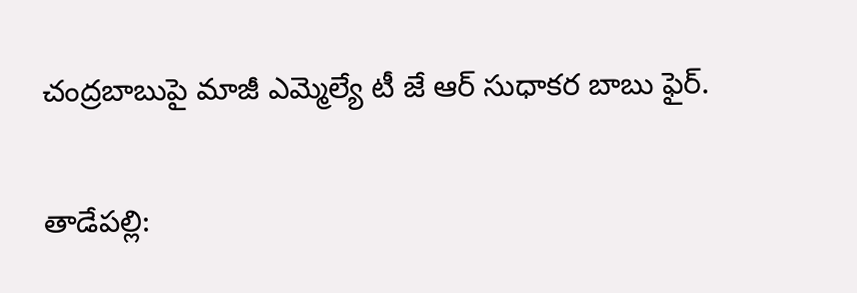చంద్రబాబుపై మాజీ ఎమ్మెల్యే టీ జే ఆర్ సుధాకర బాబు ఫైర్.

తాడేపల్లి: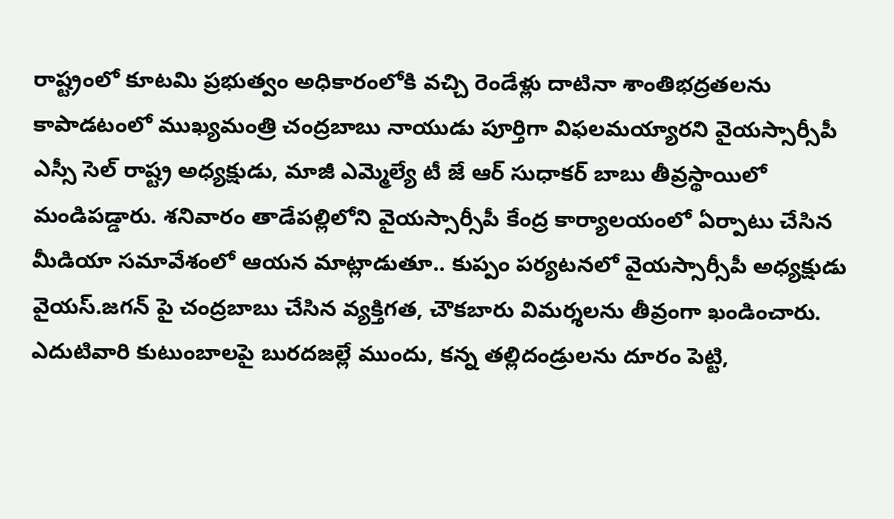రాష్ట్రంలో కూటమి ప్రభుత్వం అధికారంలోకి వచ్చి రెండేళ్లు దాటినా శాంతిభద్రతలను కాపాడటంలో ముఖ్యమంత్రి చంద్రబాబు నాయుడు పూర్తిగా విఫలమయ్యారని వైయస్సార్సీపీ ఎస్సీ సెల్ రాష్ట్ర అధ్యక్షుడు, మాజీ ఎమ్మెల్యే టీ జే ఆర్ సుధాకర్ బాబు తీవ్రస్థాయిలో మండిపడ్డారు. శనివారం తాడేపల్లిలోని వైయస్సార్సీపీ కేంద్ర కార్యాలయంలో ఏర్పాటు చేసిన మీడియా సమావేశంలో ఆయన మాట్లాడుతూ.. కుప్పం పర్యటనలో వైయస్సార్సీపీ అధ్యక్షుడు వైయస్.జగన్ పై చంద్రబాబు చేసిన వ్యక్తిగత, చౌకబారు విమర్శలను తీవ్రంగా ఖండించారు. ఎదుటివారి కుటుంబాలపై బురదజల్లే ముందు, కన్న తల్లిదండ్రులను దూరం పెట్టి,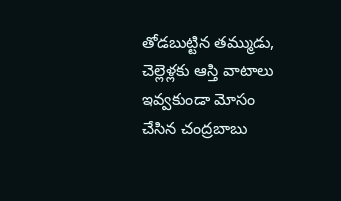తోడబుట్టిన తమ్ముడు, చెల్లెళ్లకు ఆస్తి వాటాలు ఇవ్వకుండా మోసం చేసిన చంద్రబాబు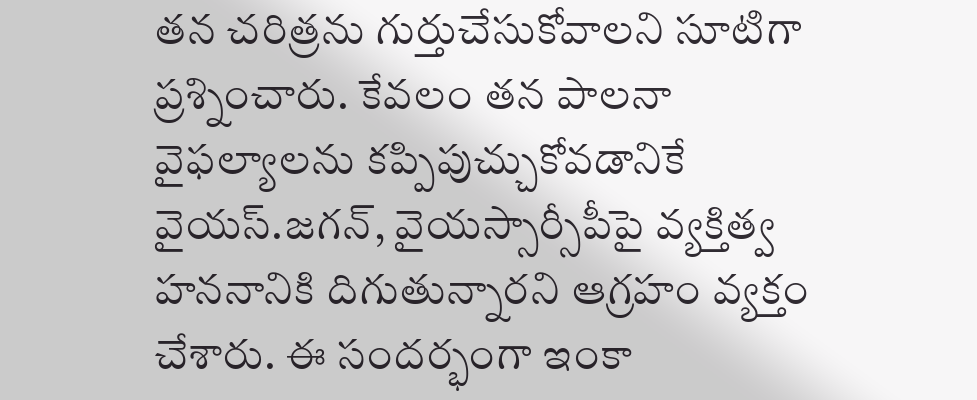తన చరిత్రను గుర్తుచేసుకోవాలని సూటిగా ప్రశ్నించారు. కేవలం తన పాలనా వైఫల్యాలను కప్పిపుచ్చుకోవడానికే వైయస్.జగన్, వైయస్సార్సీపీపై వ్యక్తిత్వ హననానికి దిగుతున్నారని ఆగ్రహం వ్యక్తం చేశారు. ఈ సందర్భంగా ఇంకా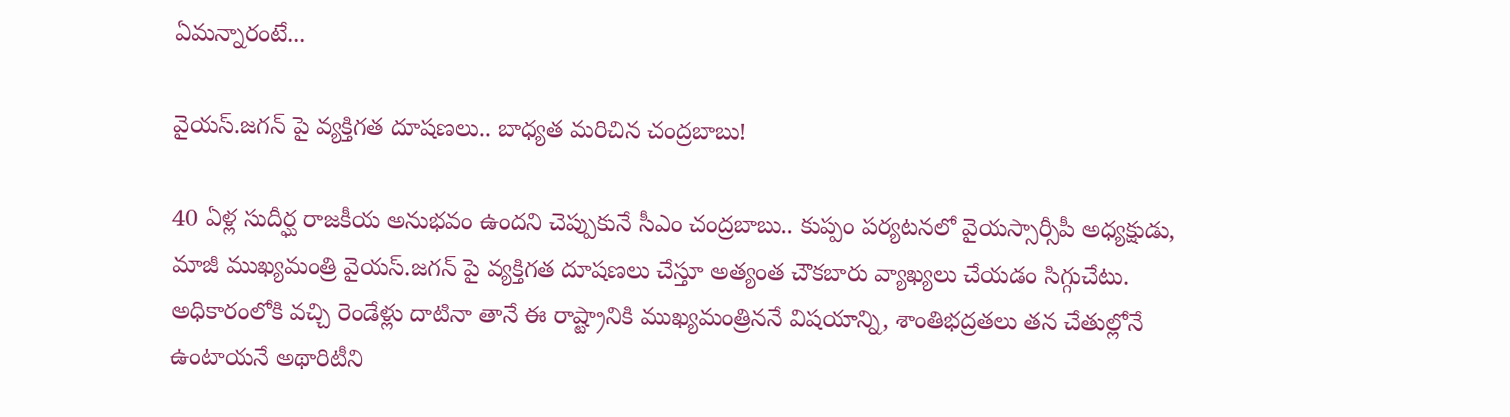ఏమన్నారంటే...

వైయస్.జగన్ పై వ్యక్తిగత దూషణలు.. బాధ్యత మరిచిన చంద్రబాబు!

40 ఏళ్ల సుదీర్ఘ రాజకీయ అనుభవం ఉందని చెప్పుకునే సీఎం చంద్రబాబు.. కుప్పం పర్యటనలో వైయస్సార్సీపీ అధ్యక్షుడు, మాజీ ముఖ్యమంత్రి వైయస్.జగన్ పై వ్యక్తిగత దూషణలు చేస్తూ అత్యంత చౌకబారు వ్యాఖ్యలు చేయడం సిగ్గుచేటు. అధికారంలోకి వచ్చి రెండేళ్లు దాటినా తానే ఈ రాష్ట్రానికి ముఖ్యమంత్రిననే విషయాన్ని, శాంతిభద్రతలు తన చేతుల్లోనే ఉంటాయనే అథారిటీని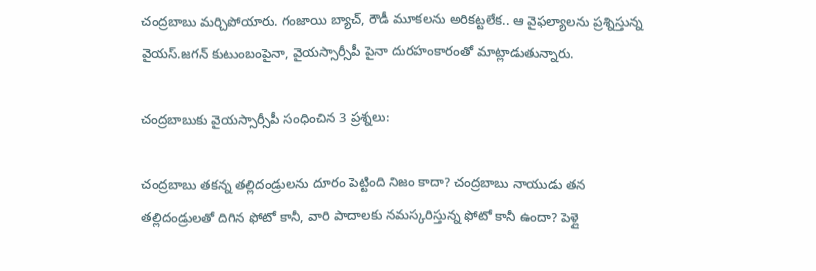చంద్రబాబు మర్చిపోయారు. గంజాయి బ్యాచ్, రౌడీ మూకలను అరికట్టలేక.. ఆ వైఫల్యాలను ప్రశ్నిస్తున్న వైయస్.జగన్ కుటుంబంపైనా, వైయస్సార్సీపీ పైనా దురహంకారంతో మాట్లాడుతున్నారు.

చంద్రబాబుకు వైయస్సార్సీపీ సంధించిన 3 ప్రశ్నలు:

చంద్రబాబు తకన్న తల్లిదండ్రులను దూరం పెట్టింది నిజం కాదా? చంద్రబాబు నాయుడు తన తల్లిదండ్రులతో దిగిన ఫోటో కానీ, వారి పాదాలకు నమస్కరిస్తున్న ఫోటో కానీ ఉందా? పెళ్లై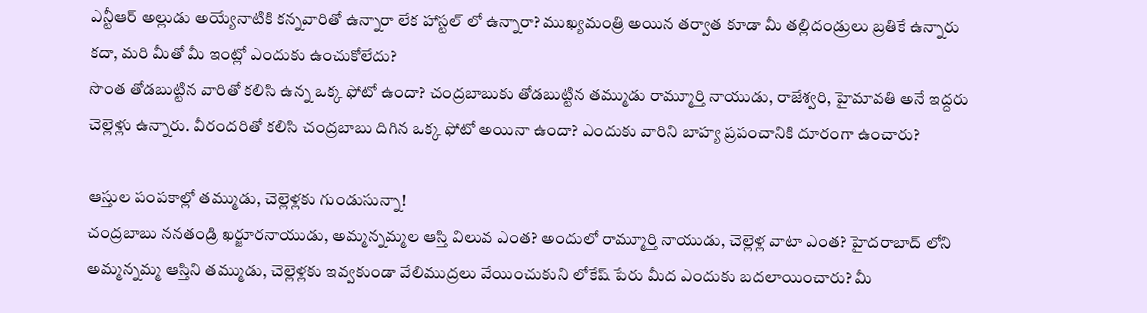ఎన్టీఆర్ అల్లుడు అయ్యేనాటికి కన్నవారితో ఉన్నారా లేక హాస్టల్ లో ఉన్నారా? ముఖ్యమంత్రి అయిన తర్వాత కూడా మీ తల్లిదండ్రులు బ్రతికే ఉన్నారు కదా, మరి మీతో మీ ఇంట్లో ఎందుకు ఉంచుకోలేదు?
సొంత తోడబుట్టిన వారితో కలిసి ఉన్న ఒక్క ఫోటో ఉందా? చంద్రబాబుకు తోడబుట్టిన తమ్ముడు రామ్మూర్తి నాయుడు, రాజేశ్వరి, హైమావతి అనే ఇద్దరు చెల్లెళ్లు ఉన్నారు. వీరందరితో కలిసి చంద్రబాబు దిగిన ఒక్క ఫోటో అయినా ఉందా? ఎందుకు వారిని బాహ్య ప్రపంచానికి దూరంగా ఉంచారు?

ఆస్తుల పంపకాల్లో తమ్ముడు, చెల్లెళ్లకు గుండుసున్నా!
చంద్రబాబు ననతండ్రి ఖర్జూరనాయుడు, అమ్మన్నమ్మల ఆస్తి విలువ ఎంత? అందులో రామ్మూర్తి నాయుడు, చెల్లెళ్ల వాటా ఎంత? హైదరాబాద్ లోని అమ్మన్నమ్మ ఆస్తిని తమ్ముడు, చెల్లెళ్లకు ఇవ్వకుండా వేలిముద్రలు వేయించుకుని లోకేష్ పేరు మీద ఎందుకు బదలాయించారు? మీ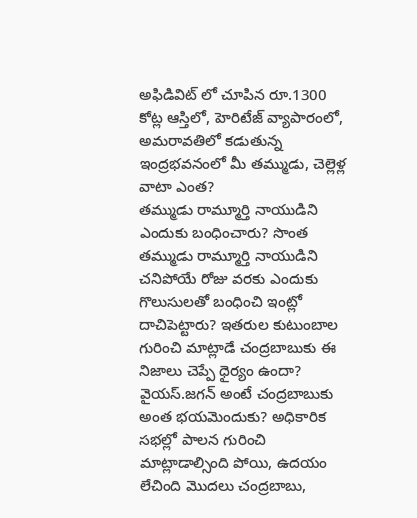అఫిడివిట్ లో చూపిన రూ.1300 కోట్ల ఆస్తిలో, హెరిటేజ్ వ్యాపారంలో, అమరావతిలో కడుతున్న ఇంద్రభవనంలో మీ తమ్ముడు, చెల్లెళ్ల వాటా ఎంత?
తమ్ముడు రామ్మూర్తి నాయుడిని ఎందుకు బంధించారు? సొంత తమ్ముడు రామ్మూర్తి నాయుడిని చనిపోయే రోజు వరకు ఎందుకు గొలుసులతో బంధించి ఇంట్లో దాచిపెట్టారు? ఇతరుల కుటుంబాల గురించి మాట్లాడే చంద్రబాబుకు ఈ నిజాలు చెప్పే ధైర్యం ఉందా?
వైయస్.జగన్ అంటే చంద్రబాబుకు అంత భయమెందుకు? అధికారిక సభల్లో పాలన గురించి మాట్లాడాల్సింది పోయి, ఉదయం లేచింది మొదలు చంద్రబాబు,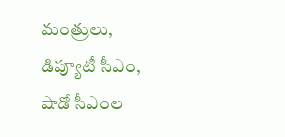మంత్రులు, డిప్యూటీ సీఎం, షాడో సీఎంల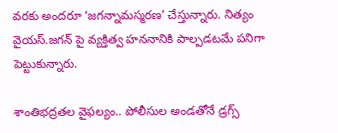వరకు అందరూ ‘జగన్నామస్మరణ’ చేస్తున్నారు. నిత్యం వైయస్.జగన్ పై వ్యక్తిత్వ హననానికి పాల్పడటమే పనిగా పెట్టుకున్నారు.

శాంతిభద్రతల వైఫల్యం.. పోలీసుల అండతోనే డ్రగ్స్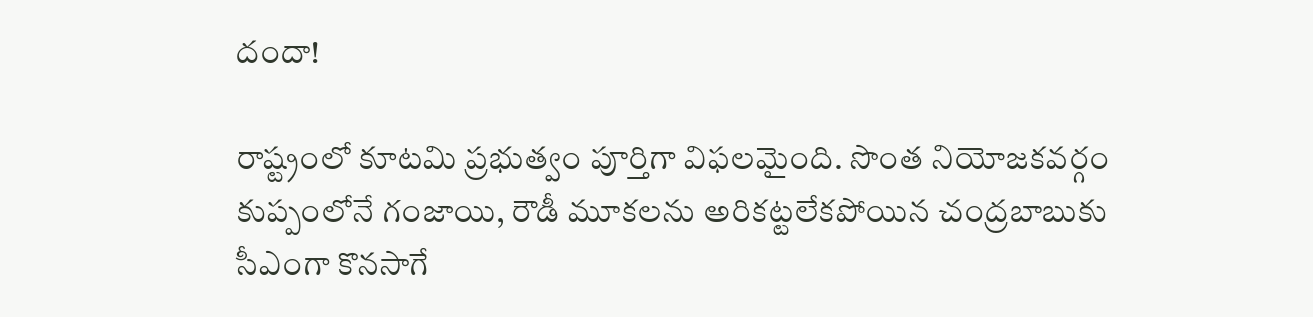దందా!

రాష్ట్రంలో కూటమి ప్రభుత్వం పూర్తిగా విఫలమైంది. సొంత నియోజకవర్గం కుప్పంలోనే గంజాయి, రౌడీ మూకలను అరికట్టలేకపోయిన చంద్రబాబుకు సీఎంగా కొనసాగే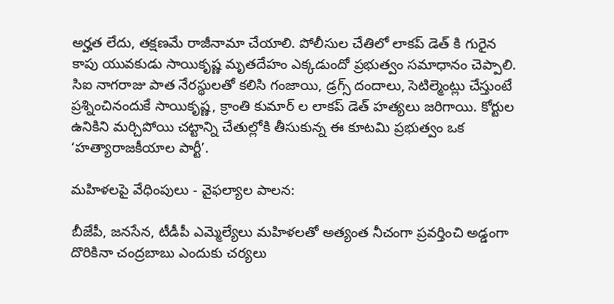అర్హత లేదు, తక్షణమే రాజీనామా చేయాలి. పోలీసుల చేతిలో లాకప్ డెత్ కి గురైన కాపు యువకుడు సాయికృష్ణ మృతదేహం ఎక్కడుందో ప్రభుత్వం సమాధానం చెప్పాలి. సిఐ నాగరాజు పాత నేరస్థులతో కలిసి గంజాయి, డ్రగ్స్ దందాలు, సెటిల్మెంట్లు చేస్తుంటే ప్రశ్నించినందుకే సాయికృష్ణ, క్రాంతి కుమార్ ల లాకప్ డెత్ హత్యలు జరిగాయి. కోర్టుల ఉనికిని మర్చిపోయి చట్టాన్ని చేతుల్లోకి తీసుకున్న ఈ కూటమి ప్రభుత్వం ఒక ‘హత్యారాజకీయాల పార్టీ’.

మహిళలపై వేధింపులు - వైఫల్యాల పాలన:

బీజేపీ, జనసేన, టీడీపీ ఎమ్మెల్యేలు మహిళలతో అత్యంత నీచంగా ప్రవర్తించి అడ్డంగా దొరికినా చంద్రబాబు ఎందుకు చర్యలు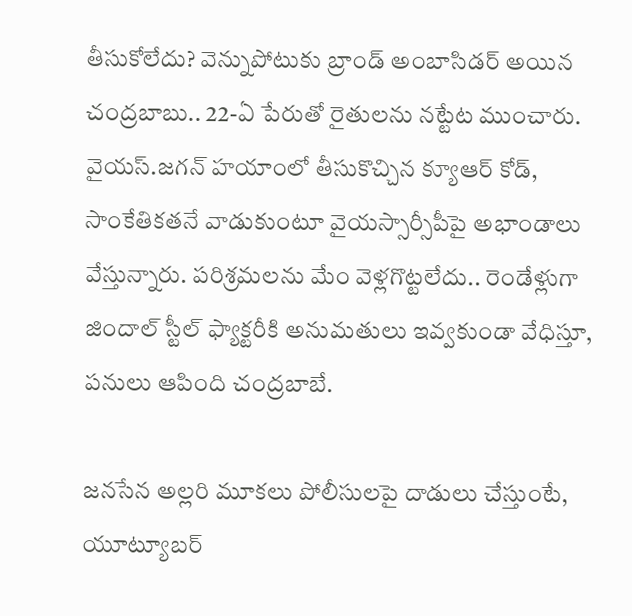తీసుకోలేదు? వెన్నుపోటుకు బ్రాండ్ అంబాసిడర్ అయిన చంద్రబాబు.. 22-ఏ పేరుతో రైతులను నట్టేట ముంచారు. వైయస్.జగన్ హయాంలో తీసుకొచ్చిన క్యూఆర్ కోడ్, సాంకేతికతనే వాడుకుంటూ వైయస్సార్సీపీపై అభాండాలు వేస్తున్నారు. పరిశ్రమలను మేం వెళ్లగొట్టలేదు.. రెండేళ్లుగా జిందాల్ స్టీల్ ఫ్యాక్టరీకి అనుమతులు ఇవ్వకుండా వేధిస్తూ, పనులు ఆపింది చంద్రబాబే.

జనసేన అల్లరి మూకలు పోలీసులపై దాడులు చేస్తుంటే, యూట్యూబర్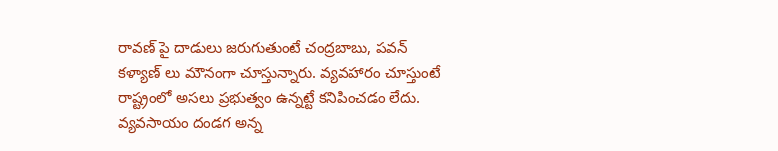రావణ్ పై దాడులు జరుగుతుంటే చంద్రబాబు, పవన్ కళ్యాణ్ లు మౌనంగా చూస్తున్నారు. వ్యవహారం చూస్తుంటే రాష్ట్రంలో అసలు ప్రభుత్వం ఉన్నట్టే కనిపించడం లేదు. వ్యవసాయం దండగ అన్న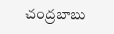చంద్రబాబు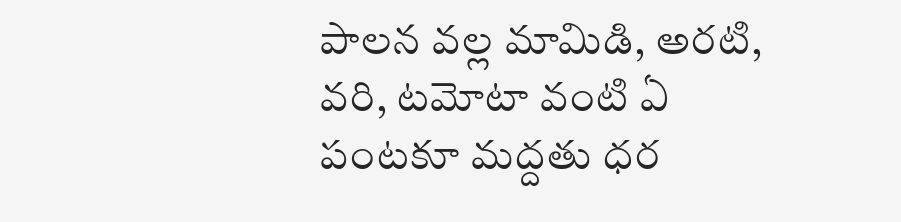పాలన వల్ల మామిడి, అరటి, వరి, టమోటా వంటి ఏ పంటకూ మద్దతు ధర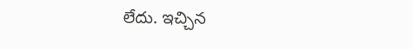లేదు. ఇచ్చిన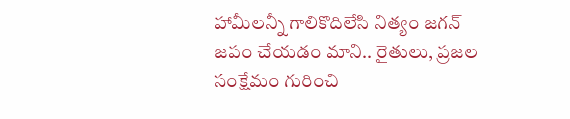హామీలన్నీ గాలికొదిలేసి నిత్యం జగన్ జపం చేయడం మాని.. రైతులు, ప్రజల సంక్షేమం గురించి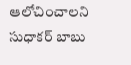ఆలోచించాలని సుధాకర్ బాబు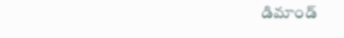డిమాండ్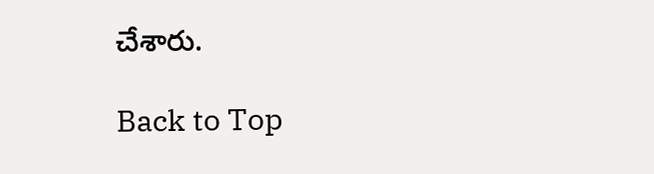చేశారు.

Back to Top